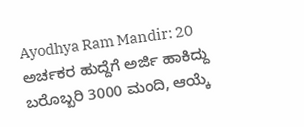Ayodhya Ram Mandir: 20 ಅರ್ಚಕರ ಹುದ್ದೆಗೆ ಅರ್ಜಿ ಹಾಕಿದ್ದು ಬರೊಬ್ಬರಿ 3000 ಮಂದಿ, ಆಯ್ಕೆ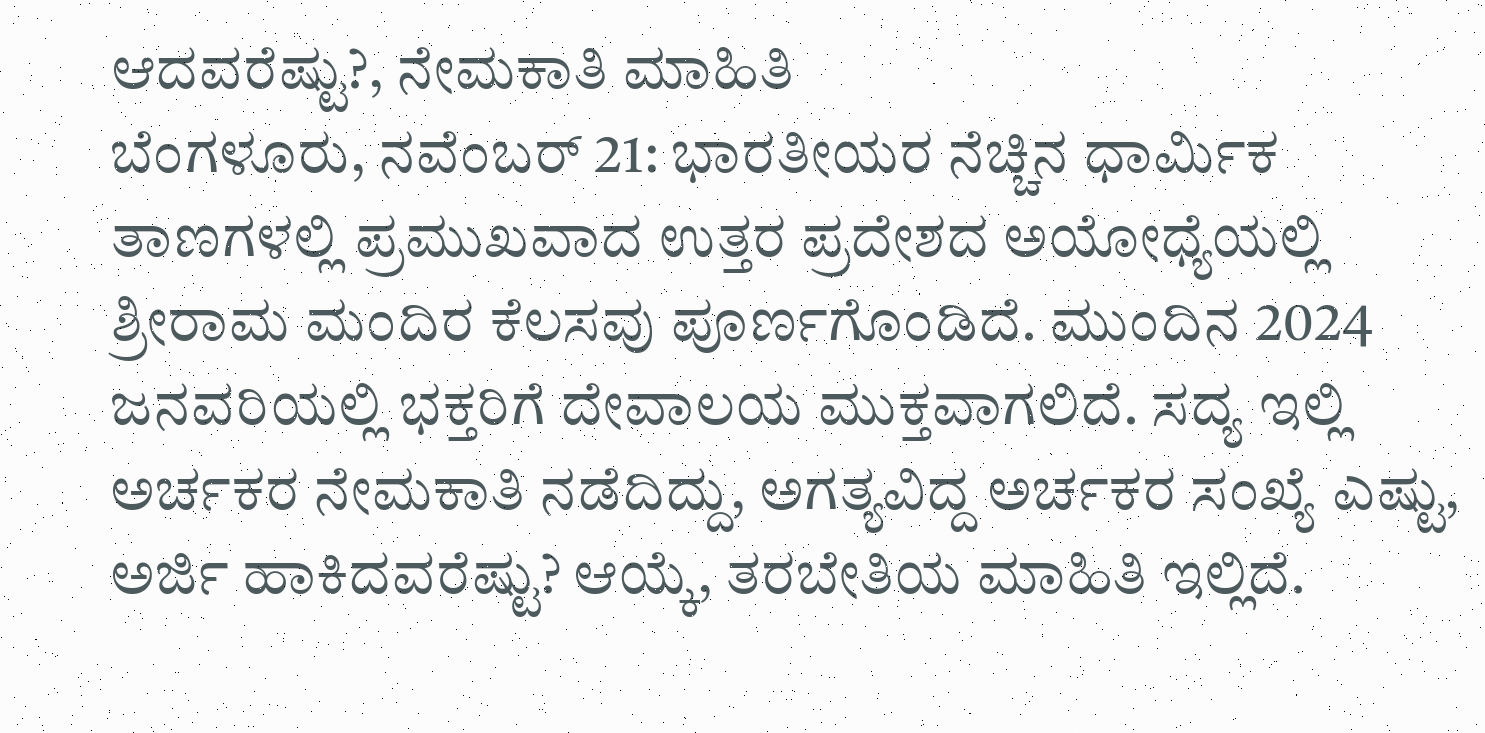ಆದವರೆಷ್ಟು?, ನೇಮಕಾತಿ ಮಾಹಿತಿ
ಬೆಂಗಳೂರು, ನವೆಂಬರ್ 21: ಭಾರತೀಯರ ನೆಚ್ಚಿನ ಧಾರ್ಮಿಕ ತಾಣಗಳಲ್ಲಿ ಪ್ರಮುಖವಾದ ಉತ್ತರ ಪ್ರದೇಶದ ಅಯೋಧ್ಯೆಯಲ್ಲಿ ಶ್ರೀರಾಮ ಮಂದಿರ ಕೆಲಸವು ಪೂರ್ಣಗೊಂಡಿದೆ. ಮುಂದಿನ 2024 ಜನವರಿಯಲ್ಲಿ ಭಕ್ತರಿಗೆ ದೇವಾಲಯ ಮುಕ್ತವಾಗಲಿದೆ. ಸದ್ಯ ಇಲ್ಲಿ ಅರ್ಚಕರ ನೇಮಕಾತಿ ನಡೆದಿದ್ದು, ಅಗತ್ಯವಿದ್ದ ಅರ್ಚಕರ ಸಂಖ್ಯೆ ಎಷ್ಟು, ಅರ್ಜಿ ಹಾಕಿದವರೆಷ್ಟು? ಆಯ್ಕೆ, ತರಬೇತಿಯ ಮಾಹಿತಿ ಇಲ್ಲಿದೆ.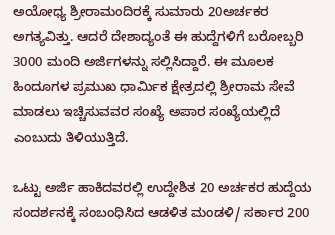ಅಯೋಧ್ಯ ಶ್ರೀರಾಮಂದಿರಕ್ಕೆ ಸುಮಾರು 20ಅರ್ಚಕರ ಅಗತ್ಯವಿತ್ತು. ಆದರೆ ದೇಶಾದ್ಯಂತೆ ಈ ಹುದ್ದೆಗಳಿಗೆ ಬರೋಬ್ಬರಿ 3000 ಮಂದಿ ಅರ್ಜಿಗಳನ್ನು ಸಲ್ಲಿಸಿದ್ದಾರೆ. ಈ ಮೂಲಕ ಹಿಂದೂಗಳ ಪ್ರಮುಖ ಧಾರ್ಮಿಕ ಕ್ಷೇತ್ರದಲ್ಲಿ ಶ್ರೀರಾಮ ಸೇವೆ ಮಾಡಲು ಇಚ್ಚಿಸುವವರ ಸಂಖ್ಯೆ ಅಪಾರ ಸಂಖ್ಯೆಯಲ್ಲಿದೆ ಎಂಬುದು ತಿಳಿಯುತ್ತಿದೆ.

ಒಟ್ಟು ಅರ್ಜಿ ಹಾಕಿದವರಲ್ಲಿ ಉದ್ದೇಶಿತ 20 ಅರ್ಚಕರ ಹುದ್ದೆಯ ಸಂದರ್ಶನಕ್ಕೆ ಸಂಬಂಧಿಸಿದ ಆಡಳಿತ ಮಂಡಳಿ/ ಸರ್ಕಾರ 200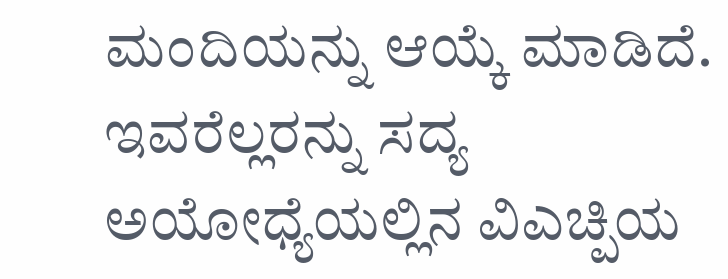ಮಂದಿಯನ್ನು ಆಯ್ಕೆ ಮಾಡಿದೆ. ಇವರೆಲ್ಲರನ್ನು ಸದ್ಯ ಅಯೋಧ್ಯೆಯಲ್ಲಿನ ವಿಎಚ್ಪಿಯ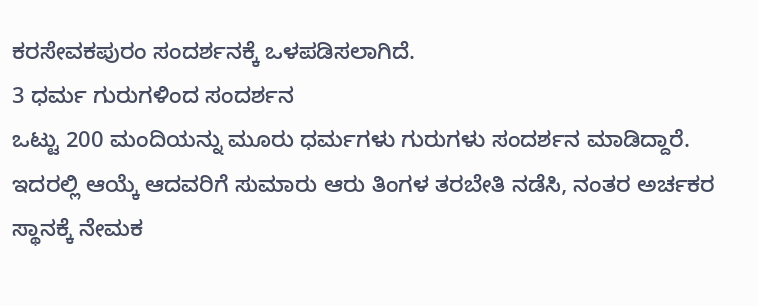ಕರಸೇವಕಪುರಂ ಸಂದರ್ಶನಕ್ಕೆ ಒಳಪಡಿಸಲಾಗಿದೆ.
3 ಧರ್ಮ ಗುರುಗಳಿಂದ ಸಂದರ್ಶನ
ಒಟ್ಟು 200 ಮಂದಿಯನ್ನು ಮೂರು ಧರ್ಮಗಳು ಗುರುಗಳು ಸಂದರ್ಶನ ಮಾಡಿದ್ದಾರೆ. ಇದರಲ್ಲಿ ಆಯ್ಕೆ ಆದವರಿಗೆ ಸುಮಾರು ಆರು ತಿಂಗಳ ತರಬೇತಿ ನಡೆಸಿ, ನಂತರ ಅರ್ಚಕರ ಸ್ಥಾನಕ್ಕೆ ನೇಮಕ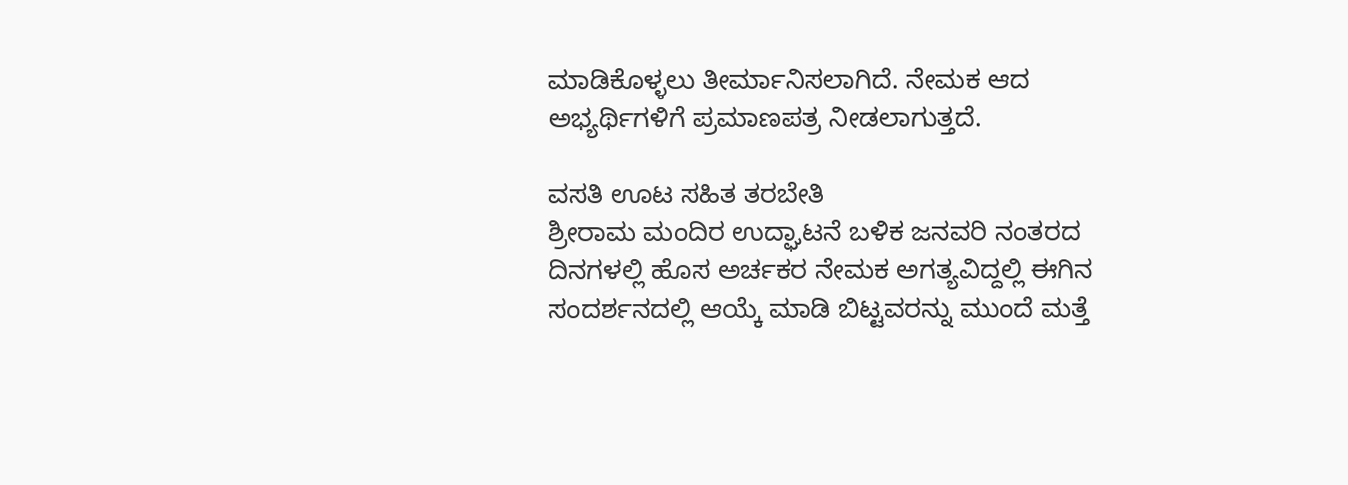ಮಾಡಿಕೊಳ್ಳಲು ತೀರ್ಮಾನಿಸಲಾಗಿದೆ. ನೇಮಕ ಆದ ಅಭ್ಯರ್ಥಿಗಳಿಗೆ ಪ್ರಮಾಣಪತ್ರ ನೀಡಲಾಗುತ್ತದೆ.

ವಸತಿ ಊಟ ಸಹಿತ ತರಬೇತಿ
ಶ್ರೀರಾಮ ಮಂದಿರ ಉದ್ಘಾಟನೆ ಬಳಿಕ ಜನವರಿ ನಂತರದ ದಿನಗಳಲ್ಲಿ ಹೊಸ ಅರ್ಚಕರ ನೇಮಕ ಅಗತ್ಯವಿದ್ದಲ್ಲಿ ಈಗಿನ ಸಂದರ್ಶನದಲ್ಲಿ ಆಯ್ಕೆ ಮಾಡಿ ಬಿಟ್ಟವರನ್ನು ಮುಂದೆ ಮತ್ತೆ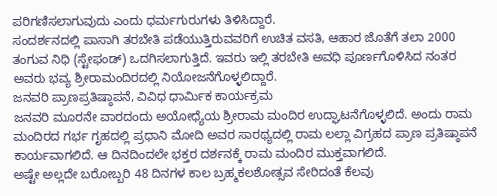ಪರಿಗಣಿಸಲಾಗುವುದು ಎಂದು ಧರ್ಮಗುರುಗಳು ತಿಳಿಸಿದ್ದಾರೆ.
ಸಂದರ್ಶನದಲ್ಲಿ ಪಾಸಾಗಿ ತರಬೇತಿ ಪಡೆಯುತ್ತಿರುವವರಿಗೆ ಉಚಿತ ವಸತಿ, ಆಹಾರ ಜೊತೆಗೆ ತಲಾ 2000 ತಂಗುವ ನಿಧಿ (ಸ್ಟೇಫಂಡ್) ಒದಗಿಸಲಾಗುತ್ತಿದೆ. ಇವರು ಇಲ್ಲಿ ತರಬೇತಿ ಅವಧಿ ಪೂರ್ಣಗೊಳಿಸಿದ ನಂತರ ಅವರು ಭವ್ಯ ಶ್ರೀರಾಮಂದಿರದಲ್ಲಿ ನಿಯೋಜನೆಗೊಳ್ಳಲಿದ್ದಾರೆ.
ಜನವರಿ ಪ್ರಾಣಪ್ರತಿಷ್ಠಾಪನೆ, ವಿವಿಧ ಧಾರ್ಮಿಕ ಕಾರ್ಯಕ್ರಮ
ಜನವರಿ ಮೂರನೇ ವಾರದಂದು ಅಯೋಧ್ಯೆಯ ಶ್ರೀರಾಮ ಮಂದಿರ ಉದ್ಘಾಟನೆಗೊಳ್ಳಲಿದೆ. ಅಂದು ರಾಮ ಮಂದಿರದ ಗರ್ಭ ಗೃಹದಲ್ಲಿ ಪ್ರಧಾನಿ ಮೋದಿ ಅವರ ಸಾರಥ್ಯದಲ್ಲಿ ರಾಮ ಲಲ್ಲಾ ವಿಗ್ರಹದ ಪ್ರಾಣ ಪ್ರತಿಷ್ಠಾಪನೆ ಕಾರ್ಯವಾಗಲಿದೆ. ಆ ದಿನದಿಂದಲೇ ಭಕ್ತರ ದರ್ಶನಕ್ಕೆ ರಾಮ ಮಂದಿರ ಮುಕ್ತವಾಗಲಿದೆ.
ಅಷ್ಟೇ ಅಲ್ಲದೇ ಬರೋಬ್ಬರಿ 48 ದಿನಗಳ ಕಾಲ ಬ್ರಹ್ಮಕಲಶೋತ್ಸವ ಸೇರಿದಂತೆ ಕೆಲವು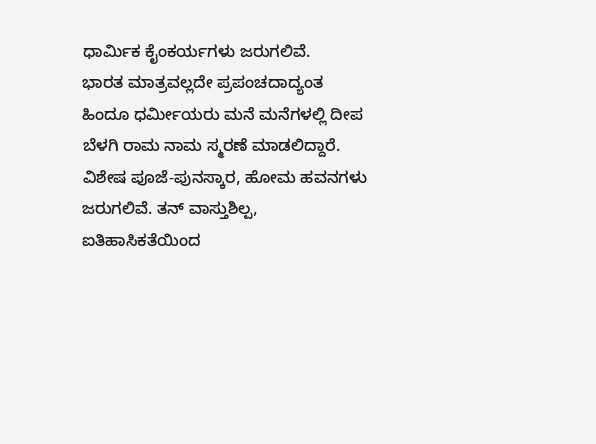ಧಾರ್ಮಿಕ ಕೈಂಕರ್ಯಗಳು ಜರುಗಲಿವೆ.
ಭಾರತ ಮಾತ್ರವಲ್ಲದೇ ಪ್ರಪಂಚದಾದ್ಯಂತ ಹಿಂದೂ ಧರ್ಮೀಯರು ಮನೆ ಮನೆಗಳಲ್ಲಿ ದೀಪ ಬೆಳಗಿ ರಾಮ ನಾಮ ಸ್ಮರಣೆ ಮಾಡಲಿದ್ದಾರೆ. ವಿಶೇಷ ಪೂಜೆ-ಪುನಸ್ಕಾರ, ಹೋಮ ಹವನಗಳು ಜರುಗಲಿವೆ. ತನ್ ವಾಸ್ತುಶಿಲ್ಪ, ಐತಿಹಾಸಿಕತೆಯಿಂದ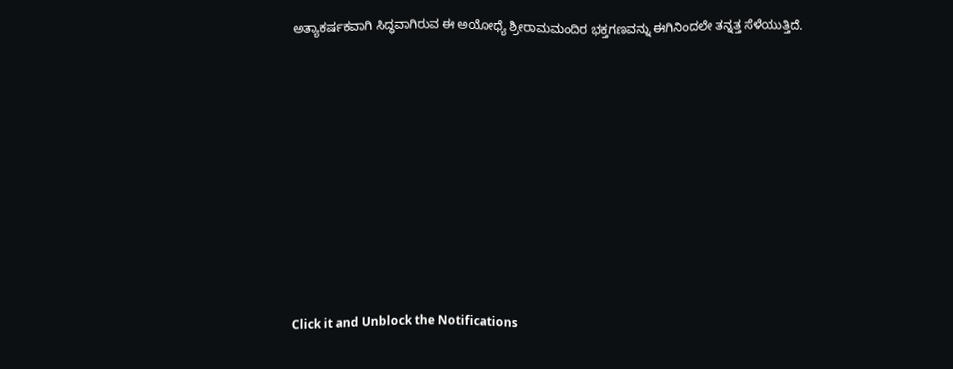ಅತ್ಯಾಕರ್ಷಕವಾಗಿ ಸಿದ್ಧವಾಗಿರುವ ಈ ಅಯೋಧ್ಯೆ ಶ್ರೀರಾಮಮಂದಿರ ಭಕ್ತಗಣವನ್ನು ಈಗಿನಿಂದಲೇ ತನ್ನತ್ತ ಸೆಳೆಯುತ್ತಿದೆ.












Click it and Unblock the Notifications